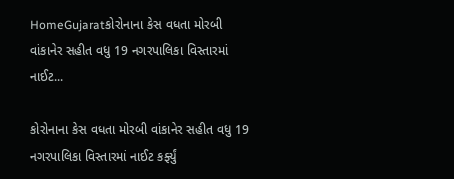HomeGujaratકોરોનાના કેસ વધતા મોરબી વાંકાનેર સહીત વધુ 19 નગરપાલિકા વિસ્તારમાં નાઈટ...

કોરોનાના કેસ વધતા મોરબી વાંકાનેર સહીત વધુ 19 નગરપાલિકા વિસ્તારમાં નાઈટ કર્ફ્યું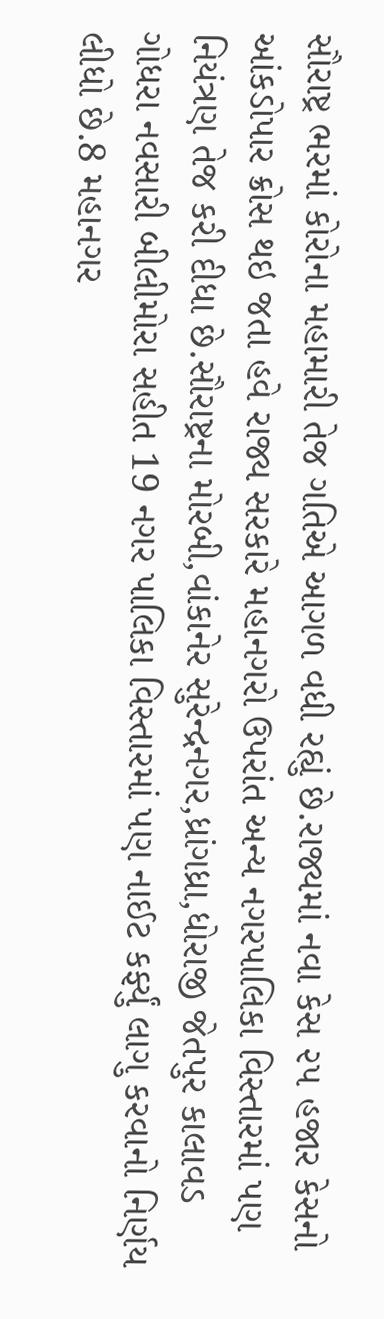સૌરાષ્ટ્ર ભરમાં કોરોના મહામારી તેજ ગતિએ આગળ વધી રહ્યું છે.રાજ્યમાં નવા કેસ ૨૫ હજાર કેસનો આંકડોપાર ક્રોસ થઇ જતા હવે રાજ્ય સરકારે મહાનગરો ઉપરાંત અન્ય નગરપાલિકા વિસ્તારમાં પણ નિયંત્રણ તેજ કરી દીધા છે.સૌરાષ્ટ્રના મોરબી,વાંકાનેર સુરેન્દ્રનગર,ધ્રાંગધ્રા,ધોરાજી જેતપુર કાલાવડ ગોધરા નવસારી બીલીમોરા સહીત 19 નગર પાલિકા વિસ્તારમાં પણ નાઈટ કર્ફ્યું લાગુ કરવાનો નિર્ણય લીધો છે.8 મહાનગર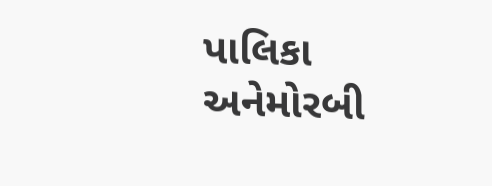પાલિકા અનેમોરબી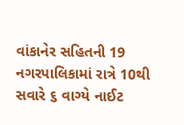વાંકાનેર સહિતની 19 નગરપાલિકામાં રાત્રે 10થી સવારે ૬ વાગ્યે નાઈટ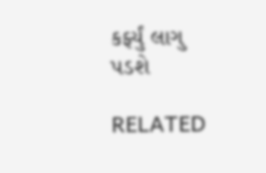કર્ફ્યું લાગુ પડશે

RELATED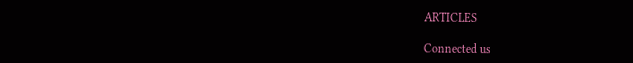ARTICLES

Connected us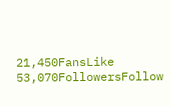21,450FansLike
53,070FollowersFollow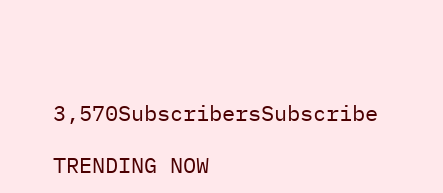3,570SubscribersSubscribe

TRENDING NOW